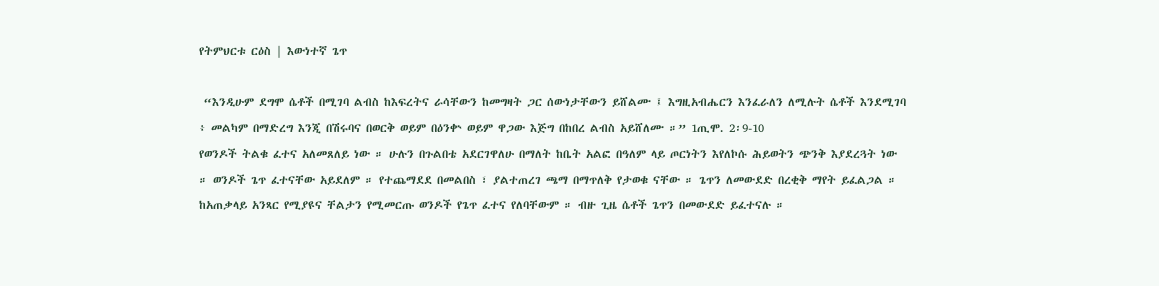የትምህርቱ ርዕስ | እውነተኛ ጌጥ

 “እንዲሁም ደግሞ ሴቶች በሚገባ ልብስ ከእፍረትና ራሳቸውን ከመግዛት ጋር ሰውነታቸውን ይሸልሙ ፤ እግዚአብሔርን እንፈራለን ለሚሉት ሴቶች እንደሚገባ ፥ መልካም በማድረግ እንጂ በሽሩባና በወርቅ ወይም በዕንቍ ወይም ዋጋው እጅግ በከበረ ልብስ አይሸለሙ ።” 1ጢሞ. 2፡9-10
የወንዶች ትልቁ ፈተና አለመጸለይ ነው ። ሁሉን በጉልበቴ አደርገዋለሁ በማለት ከቤት አልፎ በዓለም ላይ ጦርነትን እየለኮሱ ሕይወትን ጭንቅ እያደረጓት ነው ። ወንዶች ጌጥ ፈተናቸው አይደለም ። የተጨማደደ በመልበስ ፣ ያልተጠረገ ጫማ በማጥለቅ የታወቁ ናቸው ። ጌጥን ለመውደድ በረቂቅ ማየት ይፈልጋል ። ከአጠቃላይ አንጻር የሚያዩና ቸልታን የሚመርጡ ወንዶች የጌጥ ፈተና የለባቸውም ። ብዙ ጊዜ ሴቶች ጌጥን በመውደድ ይፈተናሉ ።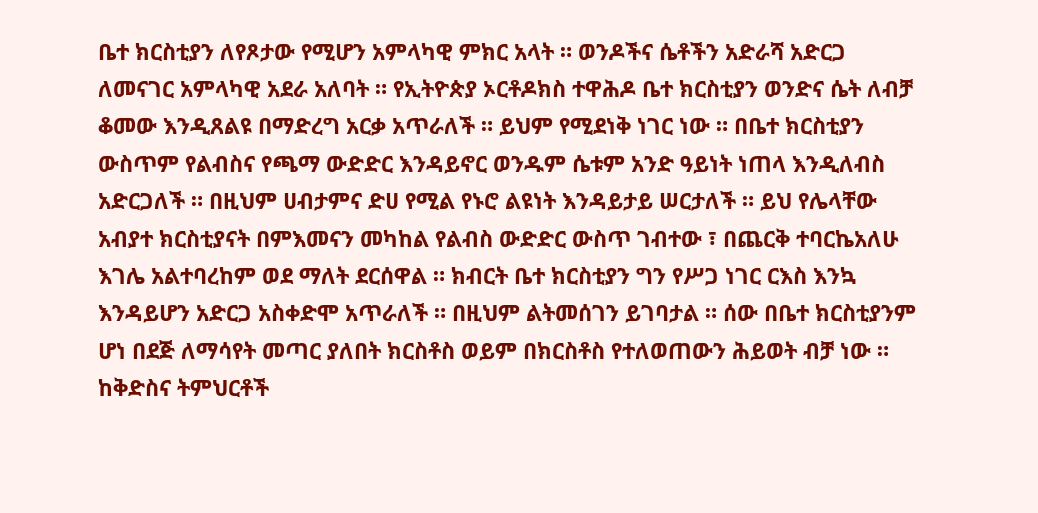ቤተ ክርስቲያን ለየጾታው የሚሆን አምላካዊ ምክር አላት ። ወንዶችና ሴቶችን አድራሻ አድርጋ ለመናገር አምላካዊ አደራ አለባት ። የኢትዮጵያ ኦርቶዶክስ ተዋሕዶ ቤተ ክርስቲያን ወንድና ሴት ለብቻ ቆመው እንዲጸልዩ በማድረግ አርቃ አጥራለች ። ይህም የሚደነቅ ነገር ነው ። በቤተ ክርስቲያን ውስጥም የልብስና የጫማ ውድድር እንዳይኖር ወንዱም ሴቱም አንድ ዓይነት ነጠላ እንዲለብስ አድርጋለች ። በዚህም ሀብታምና ድሀ የሚል የኑሮ ልዩነት እንዳይታይ ሠርታለች ። ይህ የሌላቸው አብያተ ክርስቲያናት በምእመናን መካከል የልብስ ውድድር ውስጥ ገብተው ፣ በጨርቅ ተባርኬአለሁ እገሌ አልተባረከም ወደ ማለት ደርሰዋል ። ክብርት ቤተ ክርስቲያን ግን የሥጋ ነገር ርእስ እንኳ እንዳይሆን አድርጋ አስቀድሞ አጥራለች ። በዚህም ልትመሰገን ይገባታል ። ሰው በቤተ ክርስቲያንም ሆነ በደጅ ለማሳየት መጣር ያለበት ክርስቶስ ወይም በክርስቶስ የተለወጠውን ሕይወት ብቻ ነው ።
ከቅድስና ትምህርቶች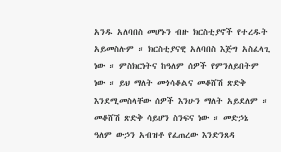አንዱ አለባበስ መሆኑን ብዙ ክርስቲያኖች የተረዱት አይመስሉም ። ክርስቲያናዊ አለባበስ እጅግ አስፈላጊ ነው ። ምስክርነትና ከዓለም ሰዎች የምንለይበትም ነው ። ይህ ማለት መጎሳቆልና መቆሸሽ ጽድቅ እንደሚመስላቸው ሰዎች እንሁን ማለት አይደለም ። መቆሸሽ ጽድቅ ሳይሆን ስንፍና ነው ። መድኃኔ ዓለም ውኃን አብዝቶ የፈጠረው እንድንጸዳ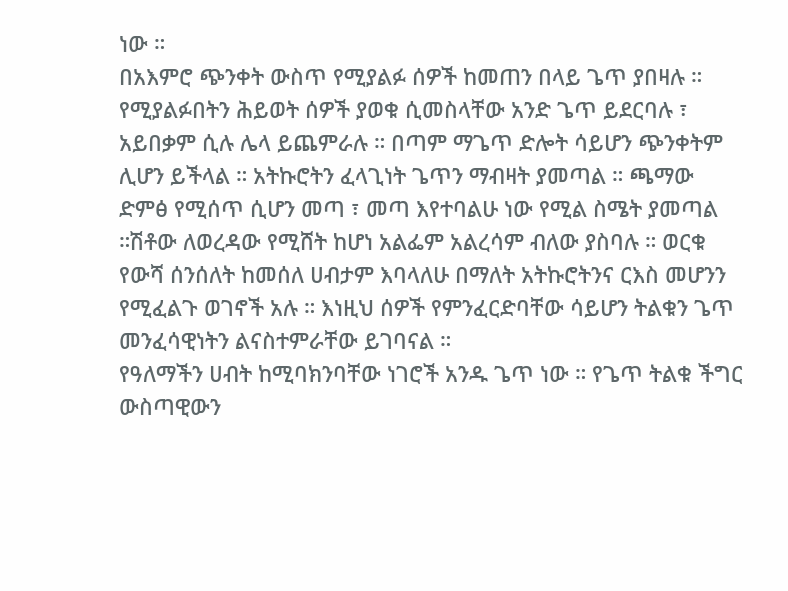ነው ።
በአእምሮ ጭንቀት ውስጥ የሚያልፉ ሰዎች ከመጠን በላይ ጌጥ ያበዛሉ ። የሚያልፉበትን ሕይወት ሰዎች ያወቁ ሲመስላቸው አንድ ጌጥ ይደርባሉ ፣ አይበቃም ሲሉ ሌላ ይጨምራሉ ። በጣም ማጌጥ ድሎት ሳይሆን ጭንቀትም ሊሆን ይችላል ። አትኩሮትን ፈላጊነት ጌጥን ማብዛት ያመጣል ። ጫማው ድምፅ የሚሰጥ ሲሆን መጣ ፣ መጣ እየተባልሁ ነው የሚል ስሜት ያመጣል ።ሽቶው ለወረዳው የሚሸት ከሆነ አልፌም አልረሳም ብለው ያስባሉ ። ወርቁ የውሻ ሰንሰለት ከመሰለ ሀብታም እባላለሁ በማለት አትኩሮትንና ርእስ መሆንን የሚፈልጉ ወገኖች አሉ ። እነዚህ ሰዎች የምንፈርድባቸው ሳይሆን ትልቁን ጌጥ መንፈሳዊነትን ልናስተምራቸው ይገባናል ።
የዓለማችን ሀብት ከሚባክንባቸው ነገሮች አንዱ ጌጥ ነው ። የጌጥ ትልቁ ችግር ውስጣዊውን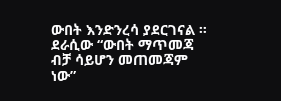ውበት እንድንረሳ ያደርገናል ። ደራሲው “ውበት ማጥመጃ ብቻ ሳይሆን መጠመጃም ነው”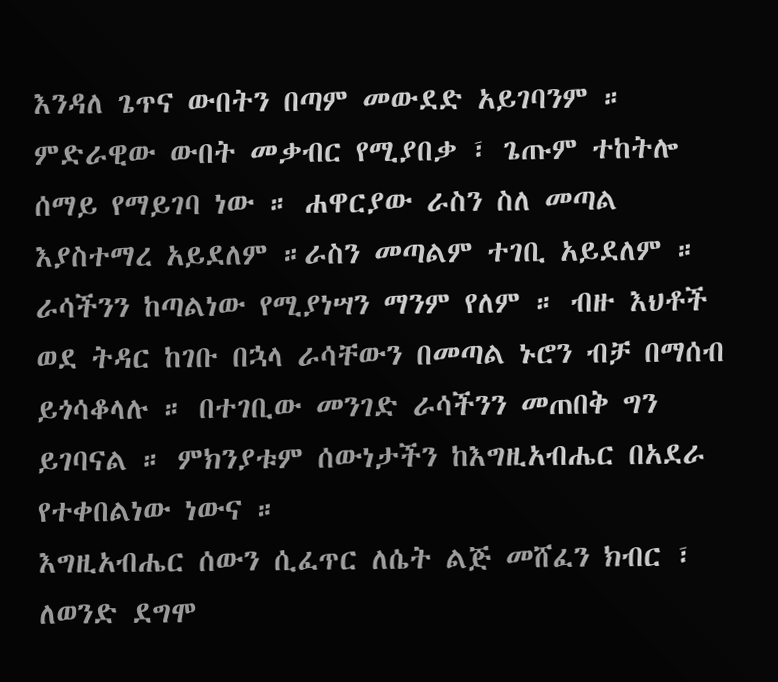እንዳለ ጌጥና ውበትን በጣም መውደድ አይገባንም ። ምድራዊው ውበት መቃብር የሚያበቃ ፣ ጌጡም ተከትሎ ሰማይ የማይገባ ነው ። ሐዋርያው ራስን ስለ መጣል እያስተማረ አይደለም ።ራስን መጣልም ተገቢ አይደለም ። ራሳችንን ከጣልነው የሚያነሣን ማንም የለም ። ብዙ እህቶች ወደ ትዳር ከገቡ በኋላ ራሳቸውን በመጣል ኑሮን ብቻ በማሰብ ይጎሳቆላሉ ። በተገቢው መንገድ ራሳችንን መጠበቅ ግን ይገባናል ። ምክንያቱም ሰውነታችን ከእግዚአብሔር በአደራ የተቀበልነው ነውና ።
እግዚአብሔር ሰውን ሲፈጥር ለሴት ልጅ መሸፈን ክብር ፣ ለወንድ ደግሞ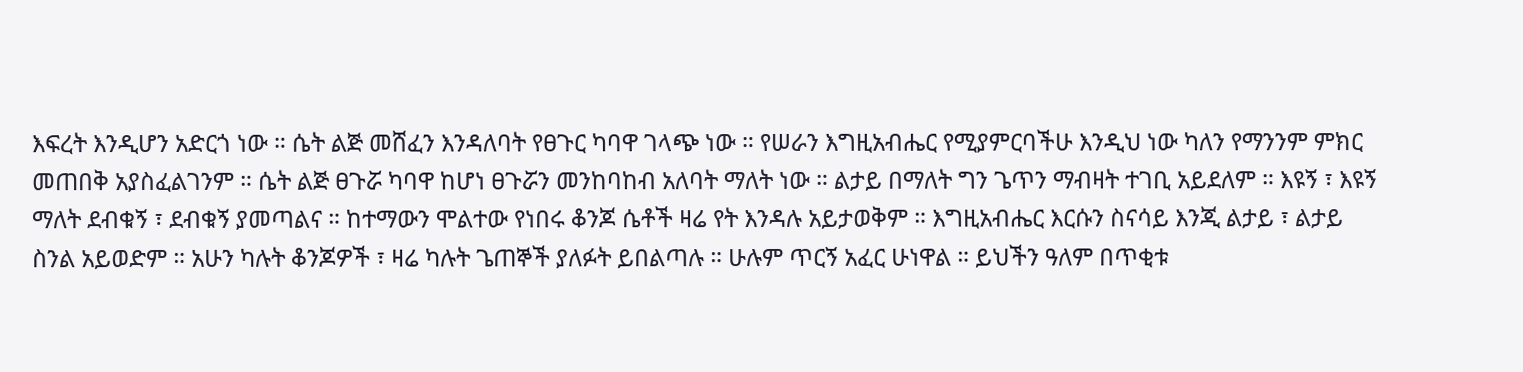እፍረት እንዲሆን አድርጎ ነው ። ሴት ልጅ መሸፈን እንዳለባት የፀጉር ካባዋ ገላጭ ነው ። የሠራን እግዚአብሔር የሚያምርባችሁ እንዲህ ነው ካለን የማንንም ምክር መጠበቅ አያስፈልገንም ። ሴት ልጅ ፀጉሯ ካባዋ ከሆነ ፀጉሯን መንከባከብ አለባት ማለት ነው ። ልታይ በማለት ግን ጌጥን ማብዛት ተገቢ አይደለም ። እዩኝ ፣ እዩኝ ማለት ደብቁኝ ፣ ደብቁኝ ያመጣልና ። ከተማውን ሞልተው የነበሩ ቆንጆ ሴቶች ዛሬ የት እንዳሉ አይታወቅም ። እግዚአብሔር እርሱን ስናሳይ እንጂ ልታይ ፣ ልታይ ስንል አይወድም ። አሁን ካሉት ቆንጆዎች ፣ ዛሬ ካሉት ጌጠኞች ያለፉት ይበልጣሉ ። ሁሉም ጥርኝ አፈር ሁነዋል ። ይህችን ዓለም በጥቂቱ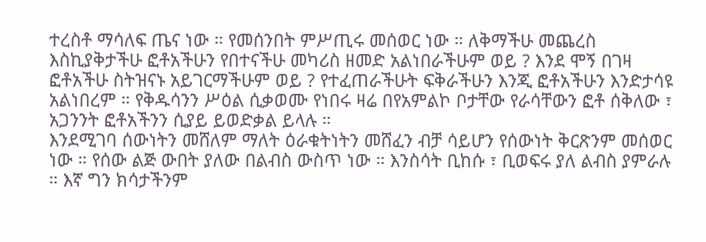ተረስቶ ማሳለፍ ጤና ነው ። የመሰንበት ምሥጢሩ መሰወር ነው ። ለቅማችሁ መጨረስ እስኪያቅታችሁ ፎቶአችሁን የበተናችሁ መካሪስ ዘመድ አልነበራችሁም ወይ ? እንደ ሞኝ በገዛ ፎቶአችሁ ስትዝናኑ አይገርማችሁም ወይ ? የተፈጠራችሁት ፍቅራችሁን እንጂ ፎቶአችሁን እንድታሳዩ አልነበረም ። የቅዱሳንን ሥዕል ሲቃወሙ የነበሩ ዛሬ በየአምልኮ ቦታቸው የራሳቸውን ፎቶ ሰቅለው ፣ አጋንንት ፎቶአችንን ሲያይ ይወድቃል ይላሉ ።
እንደሚገባ ሰውነትን መሸለም ማለት ዕራቁትነትን መሸፈን ብቻ ሳይሆን የሰውነት ቅርጽንም መሰወር ነው ። የሰው ልጅ ውበት ያለው በልብስ ውስጥ ነው ። እንስሳት ቢከሱ ፣ ቢወፍሩ ያለ ልብስ ያምራሉ ። እኛ ግን ክሳታችንም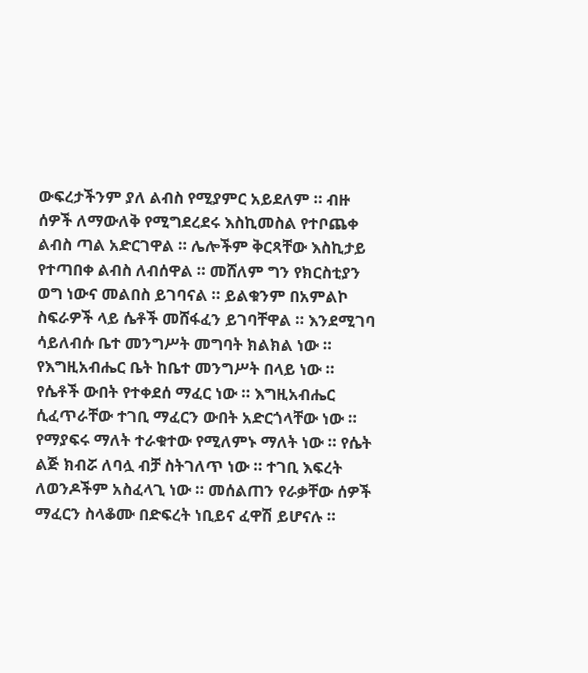ውፍረታችንም ያለ ልብስ የሚያምር አይደለም ። ብዙ ሰዎች ለማውለቅ የሚግደረደሩ እስኪመስል የተቦጨቀ ልብስ ጣል አድርገዋል ። ሌሎችም ቅርጻቸው እስኪታይ የተጣበቀ ልብስ ለብሰዋል ። መሸለም ግን የክርስቲያን ወግ ነውና መልበስ ይገባናል ። ይልቁንም በአምልኮ ስፍራዎች ላይ ሴቶች መሸፋፈን ይገባቸዋል ። እንደሚገባ ሳይለብሱ ቤተ መንግሥት መግባት ክልክል ነው ። የእግዚአብሔር ቤት ከቤተ መንግሥት በላይ ነው ።
የሴቶች ውበት የተቀደሰ ማፈር ነው ። እግዚአብሔር ሲፈጥራቸው ተገቢ ማፈርን ውበት አድርጎላቸው ነው ። የማያፍሩ ማለት ተራቁተው የሚለምኑ ማለት ነው ። የሴት ልጅ ክብሯ ለባሏ ብቻ ስትገለጥ ነው ። ተገቢ እፍረት ለወንዶችም አስፈላጊ ነው ። መሰልጠን የራቃቸው ሰዎች ማፈርን ስላቆሙ በድፍረት ነቢይና ፈዋሽ ይሆናሉ ።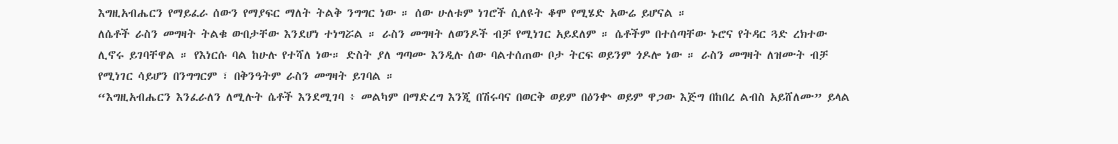እግዚአብሔርን የማይፈራ ሰውን የማያፍር ማለት ትልቅ ንግግር ነው ። ሰው ሁለቱም ነገሮች ሲለዩት ቆሞ የሚሄድ አውሬ ይሆናል ።
ለሴቶች ራስን መግዛት ትልቁ ውበታቸው እንደሆነ ተነግሯል ። ራስን መግዛት ለወንዶች ብቻ የሚነገር አይደለም ። ሴቶችም በተሰጣቸው ኑሮና የትዳር ጓድ ረክተው ሊኖሩ ይገባቸዋል ። የእነርሱ ባል ከሁሉ የተሻለ ነው። ድስት ያለ ግጣሙ እንዲሉ ሰው ባልተሰጠው ቦታ ትርፍ ወይንም ጎዶሎ ነው ። ራስን መግዛት ለዝሙት ብቻ የሚነገር ሳይሆን በንግግርም ፣ በቅንዓትም ራስን መግዛት ይገባል ።
“እግዚአብሔርን እንፈራለን ለሚሉት ሴቶች እንደሚገባ ፥ መልካም በማድረግ እንጂ በሽሩባና በወርቅ ወይም በዕንቍ ወይም ዋጋው እጅግ በከበረ ልብስ አይሸለሙ” ይላል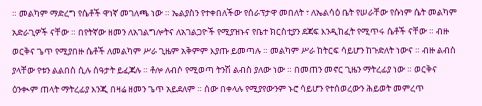። መልካም ማድረግ የሴቶች ዋነኛ መገለጫ ነው ። ኤልያስን የተቀበለችው የሰራፕታዋ መበለት ፣ ለኤልሳዕ ቤት የሠራቸው የሱነም ሴት መልካም አድራጊዎች ናቸው ። በየትኛው ዘመን ለአገልግሎትና ለአገልጋዮች የሚያዝኑና የቤተ ክርስቲያን ደጃፍ እንዲከፈት የሚጥሩ ሴቶች ናቸው ። ብዙ ወርቅና ጌጥ የሚያበዙ ሴቶች ለመልካም ሥራ ጊዜም አቅምም እያጡ ይመጣሉ ። መልካም ሥራ ከትርፍ ሳይሆን ከጉድለት ነውና ። ብዙ ልብስ ያላቸው የቱን ልልበስ ሲሉ ሰዓታት ይፈጃሉ ። ቶሎ ለብሶ የሚወጣ ትንሽ ልብስ ያለው ነው ። በመጠን መኖር ጊዜን ማትረፊያ ነው ። ወርቅና ዕንቊም ጠላት ማትረፊያ እንጂ በዛሬ ዘመን ጌጥ አይደለም ። ሰው በቀላሉ የሚያየውንም ኑሮ ሳይሆን የተሰወረውን ሕይወት መምረጥ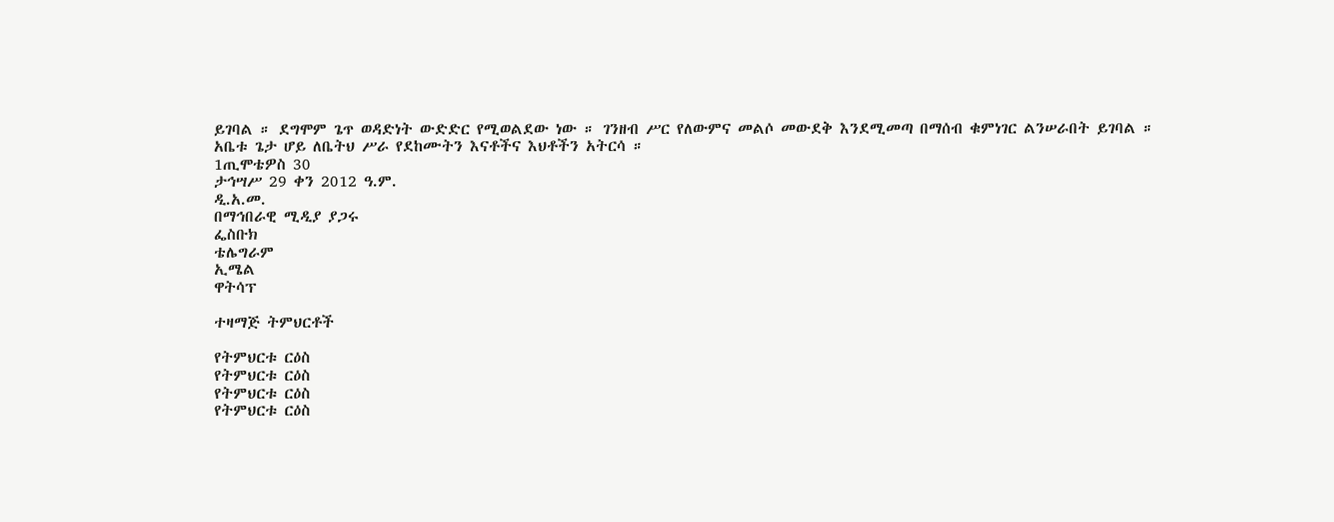ይገባል ። ደግሞም ጌጥ ወዳድነት ውድድር የሚወልደው ነው ። ገንዘብ ሥር የለውምና መልሶ መውደቅ እንደሚመጣ በማሰብ ቁምነገር ልንሠራበት ይገባል ።
አቤቱ ጌታ ሆይ ለቤትህ ሥራ የደከሙትን እናቶችና እህቶችን አትርሳ ።
1ጢሞቴዎስ 30
ታኅሣሥ 29 ቀን 2012 ዓ.ም.
ዲ.አ.መ.
በማኅበራዊ ሚዲያ ያጋሩ
ፌስቡክ
ቴሌግራም
ኢሜል
ዋትሳፕ

ተዛማጅ ትምህርቶች

የትምህርቱ ርዕስ
የትምህርቱ ርዕስ
የትምህርቱ ርዕስ
የትምህርቱ ርዕስ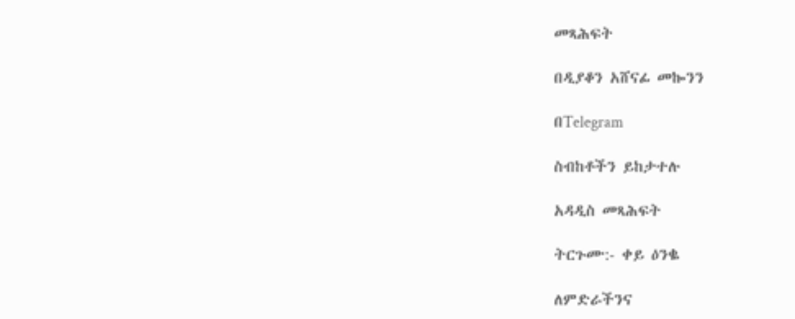መጻሕፍት

በዲያቆን አሸናፊ መኰንን

በTelegram

ስብከቶችን ይከታተሉ

አዳዲስ መጻሕፍት

ትርጉሙ:- ቀይ ዕንቈ

ለምድራችንና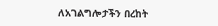ለአገልግሎታችን በረከት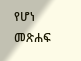የሆነ መጽሐፍ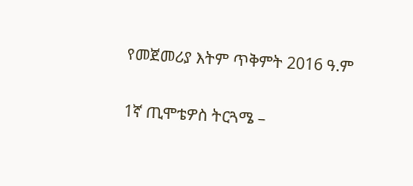የመጀመሪያ እትም ጥቅምት 2016 ዓ.ም

1ኛ ጢሞቴዎስ ትርጓሜ –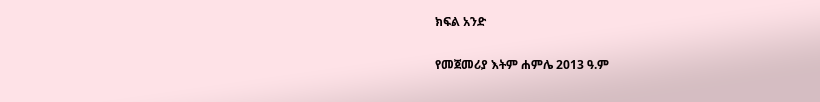ክፍል አንድ

የመጀመሪያ እትም ሐምሌ 2013 ዓ.ም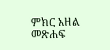ምክር አዘል መጽሐፍ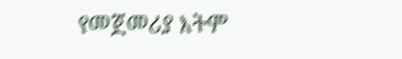የመጀመሪያ እትም